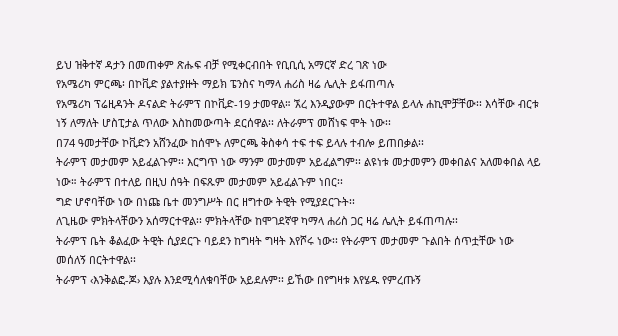ይህ ዝቅተኛ ዳታን በመጠቀም ጽሑፍ ብቻ የሚቀርብበት የቢቢሲ አማርኛ ድረ ገጽ ነው
የአሜሪካ ምርጫ፡ በኮቪድ ያልተያዙት ማይክ ፔንስና ካማላ ሐሪስ ዛሬ ሌሊት ይፋጠጣሉ
የአሜሪካ ፕሬዚዳንት ዶናልድ ትራምፕ በኮቪድ-19 ታመዋል። ኧረ እንዲያውም በርትተዋል ይላሉ ሐኪሞቻቸው፡፡ እሳቸው ብርቱ ነኝ ለማለት ሆስፒታል ጥለው እስከመውጣት ደርሰዋል፡፡ ለትራምፕ መሸነፍ ሞት ነው፡፡
በ74 ዓመታቸው ኮቪድን አሸንፈው ከሰሞኑ ለምርጫ ቅስቀሳ ተፍ ተፍ ይላሉ ተብሎ ይጠበቃል፡፡
ትራምፕ መታመም አይፈልጉም፡፡ እርግጥ ነው ማንም መታመም አይፈልግም፡፡ ልዩነቱ መታመምን መቀበልና አለመቀበል ላይ ነው። ትራምፕ በተለይ በዚህ ሰዓት በፍጹም መታመም አይፈልጉም ነበር፡፡
ግድ ሆኖባቸው ነው በነጩ ቤተ መንግሥት በር ዘግተው ትዊት የሚያደርጉት፡፡
ለጊዜው ምክትላቸውን አሰማርተዋል፡፡ ምክትላቸው ከሞገደኛዋ ካማላ ሐሪስ ጋር ዛሬ ሌሊት ይፋጠጣሉ፡፡
ትራምፕ ቤት ቆልፈው ትዊት ሲያደርጉ ባይደን ከግዛት ግዛት እየሾሩ ነው፡፡ የትራምፕ መታመም ጉልበት ሰጥቷቸው ነው መሰለኝ በርትተዋል፡፡
ትራምፕ ‹እንቅልፎ-ጆ› እያሉ እንደሚሳለቁባቸው አይደሉም፡፡ ይኸው በየግዛቱ እየሄዱ የምረጡኝ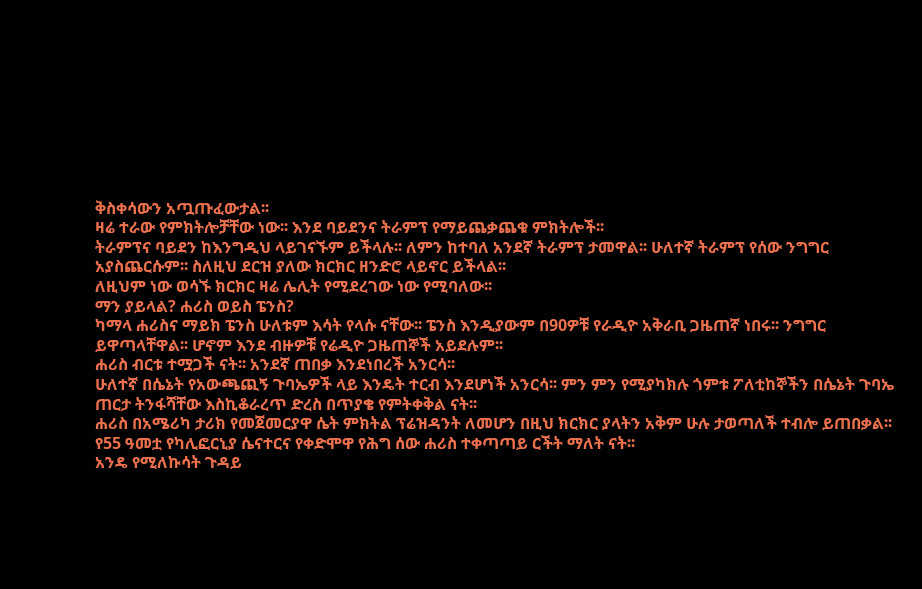ቅስቀሳውን አጧጡፈውታል፡፡
ዛሬ ተራው የምክትሎቻቸው ነው፡፡ እንደ ባይደንና ትራምፕ የማይጨቃጨቁ ምክትሎች፡፡
ትራምፕና ባይደን ከእንግዲህ ላይገናኙም ይችላሉ፡፡ ለምን ከተባለ አንደኛ ትራምፕ ታመዋል፡፡ ሁለተኛ ትራምፕ የሰው ንግግር አያስጨርሱም፡፡ ስለዚህ ደርዝ ያለው ክርክር ዘንድሮ ላይኖር ይችላል፡፡
ለዚህም ነው ወሳኙ ክርክር ዛሬ ሌሊት የሚደረገው ነው የሚባለው፡፡
ማን ያይላል? ሐሪስ ወይስ ፔንስ?
ካማላ ሐሪስና ማይክ ፔንስ ሁለቱም እሳት የላሱ ናቸው፡፡ ፔንስ እንዲያውም በ90ዎቹ የራዲዮ አቅራቢ ጋዜጠኛ ነበሩ፡፡ ንግግር ይዋጣላቸዋል፡፡ ሆኖም እንደ ብዙዎቹ የሬዲዮ ጋዜጠኞች አይደሉም፡፡
ሐሪስ ብርቱ ተሟጋች ናት፡፡ አንደኛ ጠበቃ እንደነበረች አንርሳ፡፡
ሁለተኛ በሴኔት የአውጫጪኝ ጉባኤዎች ላይ እንዴት ተርብ እንደሆነች አንርሳ፡፡ ምን ምን የሚያካክሉ ጎምቱ ፖለቲከኞችን በሴኔት ጉባኤ ጠርታ ትንፋሻቸው እስኪቆራረጥ ድረስ በጥያቄ የምትቀቅል ናት፡፡
ሐሪስ በአሜሪካ ታሪክ የመጀመርያዋ ሴት ምክትል ፕሬዝዳንት ለመሆን በዚህ ክርክር ያላትን አቅም ሁሉ ታወጣለች ተብሎ ይጠበቃል፡፡
የ55 ዓመቷ የካሊፎርኒያ ሴናተርና የቀድሞዋ የሕግ ሰው ሐሪስ ተቀጣጣይ ርችት ማለት ናት፡፡
አንዴ የሚለኩሳት ጉዳይ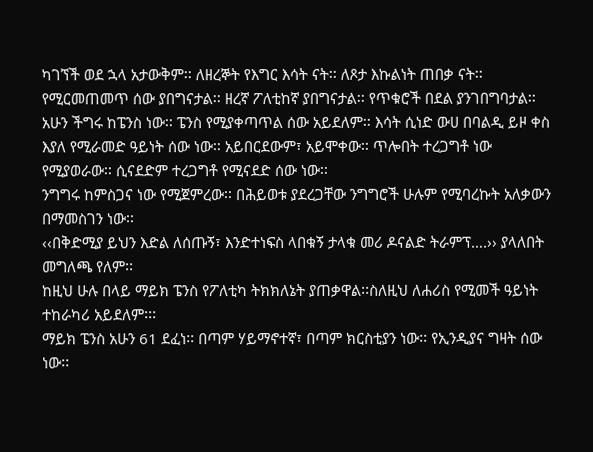ካገኘች ወደ ኋላ አታውቅም፡፡ ለዘረኞት የእግር እሳት ናት፡፡ ለጾታ እኩልነት ጠበቃ ናት፡፡ የሚርመጠመጥ ሰው ያበግናታል፡፡ ዘረኛ ፖለቲከኛ ያበግናታል፡፡ የጥቁሮች በደል ያንገበግባታል፡፡
አሁን ችግሩ ከፔንስ ነው፡፡ ፔንስ የሚያቀጣጥል ሰው አይደለም፡፡ እሳት ሲነድ ውሀ በባልዲ ይዞ ቀስ እያለ የሚራመድ ዓይነት ሰው ነው፡፡ አይበርደውም፣ አይሞቀው፡፡ ጥሎበት ተረጋግቶ ነው የሚያወራው፡፡ ሲናደድም ተረጋግቶ የሚናደድ ሰው ነው፡፡
ንግግሩ ከምስጋና ነው የሚጀምረው፡፡ በሕይወቱ ያደረጋቸው ንግግሮች ሁሉም የሚባረኩት አለቃውን በማመስገን ነው፡፡
‹‹በቅድሚያ ይህን እድል ለሰጡኝ፣ እንድተነፍስ ላበቁኝ ታላቁ መሪ ዶናልድ ትራምፕ….›› ያላለበት መግለጫ የለም፡፡
ከዚህ ሁሉ በላይ ማይክ ፔንስ የፖለቲካ ትክክለኔት ያጠቃዋል፡፡ስለዚህ ለሐሪስ የሚመች ዓይነት ተከራካሪ አይደለም፡፡፡
ማይክ ፔንስ አሁን 61 ደፈነ፡፡ በጣም ሃይማኖተኛ፣ በጣም ክርስቲያን ነው፡፡ የኢንዲያና ግዛት ሰው ነው፡፡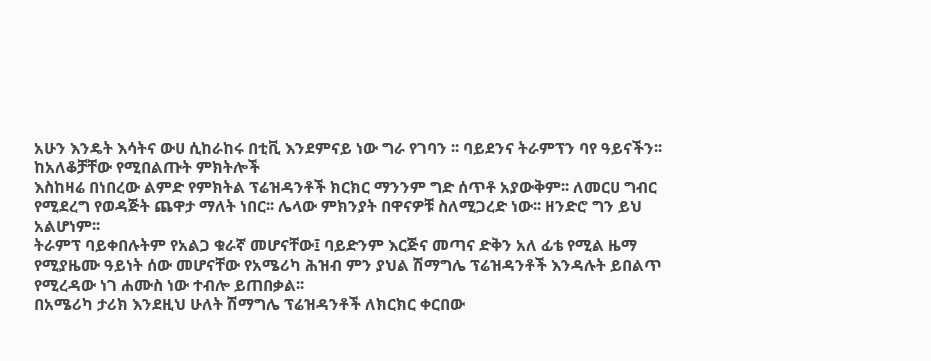አሁን እንዴት እሳትና ውሀ ሲከራከሩ በቲቪ እንደምናይ ነው ግራ የገባን ፡፡ ባይደንና ትራምፕን ባየ ዓይናችን፡፡
ከአለቆቻቸው የሚበልጡት ምክትሎች
እስከዛሬ በነበረው ልምድ የምክትል ፕሬዝዳንቶች ክርክር ማንንም ግድ ሰጥቶ አያውቅም፡፡ ለመርሀ ግብር የሚደረግ የወዳጅት ጨዋታ ማለት ነበር፡፡ ሌላው ምክንያት በዋናዎቹ ስለሚጋረድ ነው፡፡ ዘንድሮ ግን ይህ አልሆነም፡፡
ትራምፕ ባይቀበሉትም የአልጋ ቁራኛ መሆናቸው፤ ባይድንም እርጅና መጣና ድቅን አለ ፊቴ የሚል ዜማ የሚያዜሙ ዓይነት ሰው መሆናቸው የአሜሪካ ሕዝብ ምን ያህል ሽማግሌ ፕሬዝዳንቶች እንዳሉት ይበልጥ የሚረዳው ነገ ሐሙስ ነው ተብሎ ይጠበቃል፡፡
በአሜሪካ ታሪክ እንደዚህ ሁለት ሽማግሌ ፕሬዝዳንቶች ለክርክር ቀርበው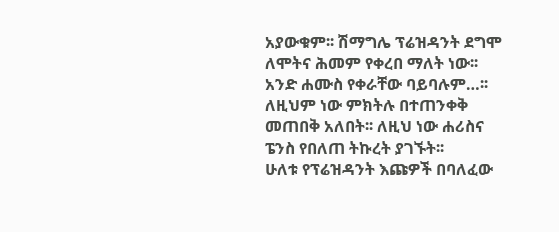አያውቁም፡፡ ሽማግሌ ፕሬዝዳንት ደግሞ ለሞትና ሕመም የቀረበ ማለት ነው፡፡ አንድ ሐሙስ የቀራቸው ባይባሉም…፡፡
ለዚህም ነው ምክትሉ በተጠንቀቅ መጠበቅ አለበት፡፡ ለዚህ ነው ሐሪስና ፔንስ የበለጠ ትኩረት ያገኙት፡፡
ሁለቱ የፕሬዝዳንት እጩዎች በባለፈው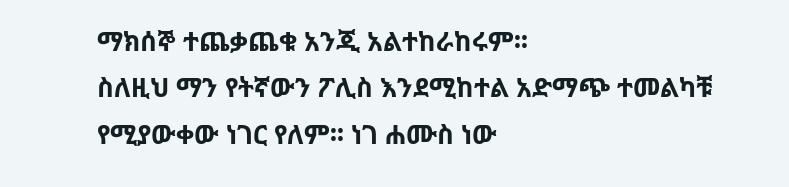ማክሰኞ ተጨቃጨቁ አንጂ አልተከራከሩም፡፡
ስለዚህ ማን የትኛውን ፖሊስ እንደሚከተል አድማጭ ተመልካቹ የሚያውቀው ነገር የለም፡፡ ነገ ሐሙስ ነው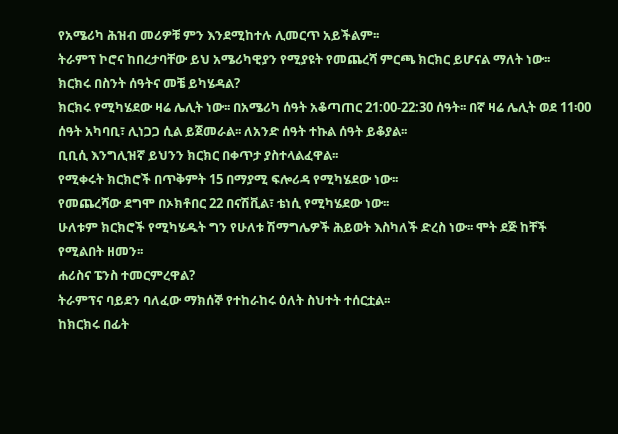የአሜሪካ ሕዝብ መሪዎቹ ምን እንደሚከተሉ ሊመርጥ አይችልም፡፡
ትራምፕ ኮሮና ከበረታባቸው ይህ አሜሪካዊያን የሚያዩት የመጨረሻ ምርጫ ክርክር ይሆናል ማለት ነው፡፡
ክርክሩ በስንት ሰዓትና መቼ ይካሄዳል?
ክርክሩ የሚካሄደው ዛሬ ሌሊት ነው፡፡ በአሜሪካ ሰዓት አቆጣጠር 21:00-22:30 ሰዓት፡፡ በኛ ዛሬ ሌሊት ወደ 11፡00 ሰዓት አካባቢ፣ ሊነጋጋ ሲል ይጀመራል፡፡ ለአንድ ሰዓት ተኩል ሰዓት ይቆያል፡፡
ቢቢሲ እንግሊዝኛ ይህንን ክርክር በቀጥታ ያስተላልፈዋል፡፡
የሚቀሩት ክርክሮች በጥቅምት 15 በማያሚ ፍሎሪዳ የሚካሄደው ነው፡፡
የመጨረሻው ደግሞ በኦክቶበር 22 በናሽቪል፣ ቴነሲ የሚካሄደው ነው፡፡
ሁለቱም ክርክሮች የሚካሄዱት ግን የሁለቱ ሽማግሌዎች ሕይወት እስካለች ድረስ ነው፡፡ ሞት ደጅ ከቸች የሚልበት ዘመን፡፡
ሐሪስና ፔንስ ተመርምረዋል?
ትራምፕና ባይደን ባለፈው ማክሰኞ የተከራከሩ ዕለት ስህተት ተሰርቷል፡፡
ከክርክሩ በፊት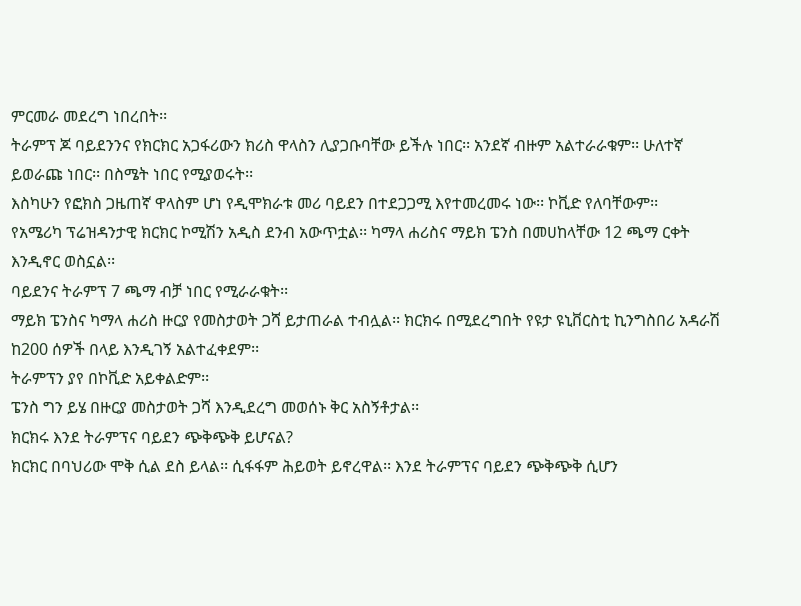ምርመራ መደረግ ነበረበት፡፡
ትራምፕ ጆ ባይደንንና የክርክር አጋፋሪውን ክሪስ ዋላስን ሊያጋቡባቸው ይችሉ ነበር፡፡ አንደኛ ብዙም አልተራራቁም፡፡ ሁለተኛ ይወራጩ ነበር፡፡ በስሜት ነበር የሚያወሩት፡፡
እስካሁን የፎክስ ጋዜጠኛ ዋላስም ሆነ የዲሞክራቱ መሪ ባይደን በተደጋጋሚ እየተመረመሩ ነው፡፡ ኮቪድ የለባቸውም፡፡
የአሜሪካ ፕሬዝዳንታዊ ክርክር ኮሚሽን አዲስ ደንብ አውጥቷል፡፡ ካማላ ሐሪስና ማይክ ፔንስ በመሀከላቸው 12 ጫማ ርቀት እንዲኖር ወስኗል፡፡
ባይደንና ትራምፕ 7 ጫማ ብቻ ነበር የሚራራቁት፡፡
ማይክ ፔንስና ካማላ ሐሪስ ዙርያ የመስታወት ጋሻ ይታጠራል ተብሏል፡፡ ክርክሩ በሚደረግበት የዩታ ዩኒቨርስቲ ኪንግስበሪ አዳራሽ ከ200 ሰዎች በላይ እንዲገኝ አልተፈቀደም፡፡
ትራምፕን ያየ በኮቪድ አይቀልድም፡፡
ፔንስ ግን ይሄ በዙርያ መስታወት ጋሻ እንዲደረግ መወሰኑ ቅር አስኝቶታል፡፡
ክርክሩ እንደ ትራምፕና ባይደን ጭቅጭቅ ይሆናል?
ክርክር በባህሪው ሞቅ ሲል ደስ ይላል፡፡ ሲፋፋም ሕይወት ይኖረዋል፡፡ እንደ ትራምፕና ባይደን ጭቅጭቅ ሲሆን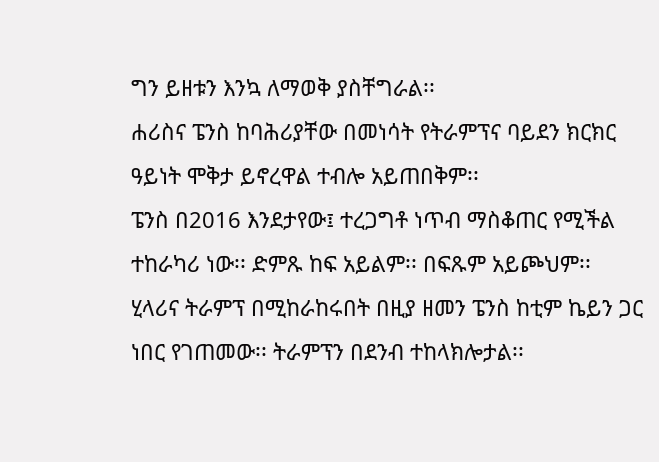ግን ይዘቱን እንኳ ለማወቅ ያስቸግራል፡፡
ሐሪስና ፔንስ ከባሕሪያቸው በመነሳት የትራምፕና ባይደን ክርክር ዓይነት ሞቅታ ይኖረዋል ተብሎ አይጠበቅም፡፡
ፔንስ በ2016 እንደታየው፤ ተረጋግቶ ነጥብ ማስቆጠር የሚችል ተከራካሪ ነው፡፡ ድምጹ ከፍ አይልም፡፡ በፍጹም አይጮህም፡፡
ሂላሪና ትራምፕ በሚከራከሩበት በዚያ ዘመን ፔንስ ከቲም ኬይን ጋር ነበር የገጠመው፡፡ ትራምፕን በደንብ ተከላክሎታል፡፡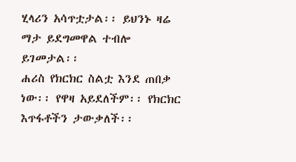ሂላሪን አሳጥቷታል፡፡ ይህንኑ ዛሬ ማታ ይደግመዋል ተብሎ ይገመታል፡፡
ሐሪስ የክርክር ስልቷ እንደ ጠበቃ ነው፡፡ የዋዛ አይደለችም፡፡ የክርክር እጥፋቶችን ታውቃለች፡፡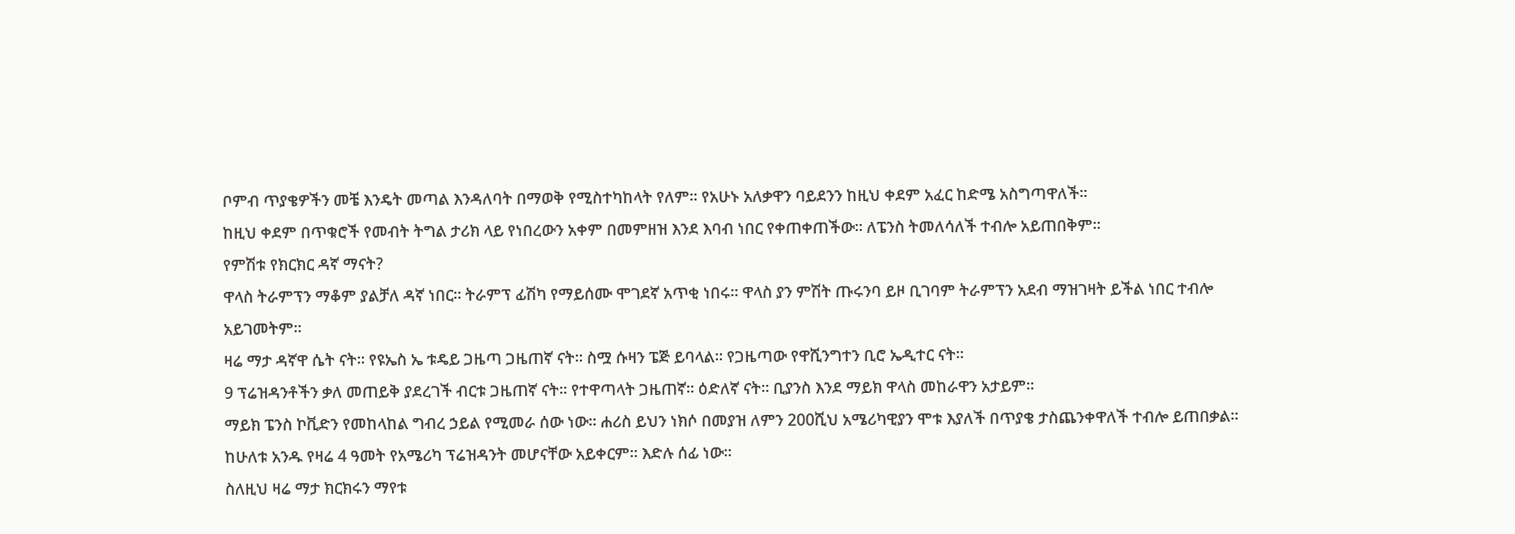ቦምብ ጥያቄዎችን መቼ እንዴት መጣል እንዳለባት በማወቅ የሚስተካከላት የለም፡፡ የአሁኑ አለቃዋን ባይደንን ከዚህ ቀደም አፈር ከድሜ አስግጣዋለች፡፡
ከዚህ ቀደም በጥቁሮች የመብት ትግል ታሪክ ላይ የነበረውን አቀም በመምዘዝ እንደ እባብ ነበር የቀጠቀጠችው፡፡ ለፔንስ ትመለሳለች ተብሎ አይጠበቅም፡፡
የምሽቱ የክርክር ዳኛ ማናት?
ዋላስ ትራምፕን ማቆም ያልቻለ ዳኛ ነበር፡፡ ትራምፕ ፊሽካ የማይሰሙ ሞገደኛ አጥቂ ነበሩ፡፡ ዋላስ ያን ምሽት ጡሩንባ ይዞ ቢገባም ትራምፕን አደብ ማዝገዛት ይችል ነበር ተብሎ አይገመትም፡፡
ዛሬ ማታ ዳኛዋ ሴት ናት፡፡ የዩኤስ ኤ ቱዴይ ጋዜጣ ጋዜጠኛ ናት፡፡ ስሟ ሱዛን ፔጅ ይባላል፡፡ የጋዜጣው የዋሺንግተን ቢሮ ኤዲተር ናት፡፡
9 ፕሬዝዳንቶችን ቃለ መጠይቅ ያደረገች ብርቱ ጋዜጠኛ ናት፡፡ የተዋጣላት ጋዜጠኛ፡፡ ዕድለኛ ናት፡፡ ቢያንስ እንደ ማይክ ዋላስ መከራዋን አታይም፡፡
ማይክ ፔንስ ኮቪድን የመከላከል ግብረ ኃይል የሚመራ ሰው ነው፡፡ ሐሪስ ይህን ነክሶ በመያዝ ለምን 200ሺህ አሜሪካዊያን ሞቱ እያለች በጥያቄ ታስጨንቀዋለች ተብሎ ይጠበቃል፡፡
ከሁለቱ አንዱ የዛሬ 4 ዓመት የአሜሪካ ፕሬዝዳንት መሆናቸው አይቀርም፡፡ እድሉ ሰፊ ነው፡፡
ስለዚህ ዛሬ ማታ ክርክሩን ማየቱ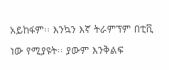አይከፋም፡፡ እንኳን እኛ ትራምፕም በቲቪ ነው የሚያዩት፡፡ ያውም እንቅልፍ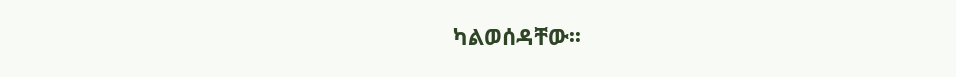ካልወሰዳቸው፡፡